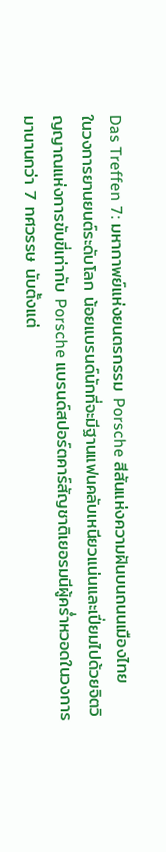Das Treffen 7: มหากาพย์แห่งยนตรกรรม Porsche สีสันแห่งความฝันบนถนนเมืองไทย
ในวงการยานยนต์ระดับโลก น้อยแบรนด์นักที่จะมีฐานแฟนคลับเหนียวแน่นและเปี่ยมไปด้วยจิตวิญญาณแห่งการขับขี่เท่ากับ Porsche แบรนด์สปอร์ตคาร์สัญชาติเยอรมนีผู้คร่ำหวอดในวงการมานานกว่า 7 ทศวรรษ นับตั้งแต่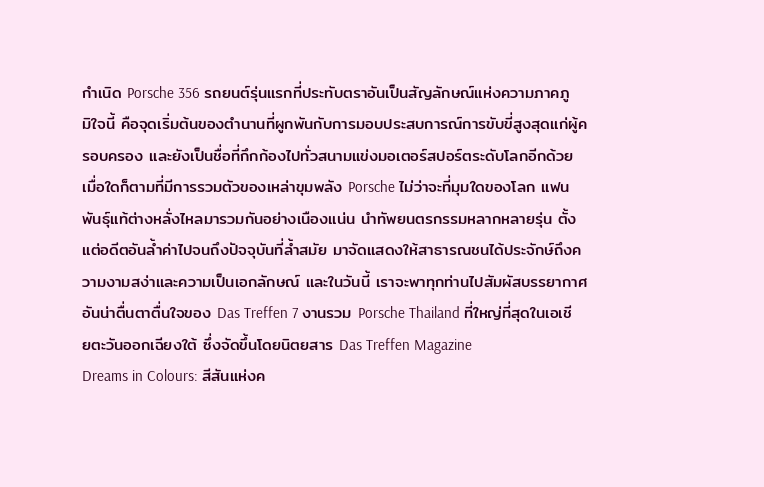กำเนิด Porsche 356 รถยนต์รุ่นแรกที่ประทับตราอันเป็นสัญลักษณ์แห่งความภาคภูมิใจนี้ คือจุดเริ่มต้นของตำนานที่ผูกพันกับการมอบประสบการณ์การขับขี่สูงสุดแก่ผู้ครอบครอง และยังเป็นชื่อที่กึกก้องไปทั่วสนามแข่งมอเตอร์สปอร์ตระดับโลกอีกด้วย
เมื่อใดก็ตามที่มีการรวมตัวของเหล่าขุมพลัง Porsche ไม่ว่าจะที่มุมใดของโลก แฟนพันธุ์แท้ต่างหลั่งไหลมารวมกันอย่างเนืองแน่น นำทัพยนตรกรรมหลากหลายรุ่น ตั้งแต่อดีตอันล้ำค่าไปจนถึงปัจจุบันที่ล้ำสมัย มาจัดแสดงให้สาธารณชนได้ประจักษ์ถึงความงามสง่าและความเป็นเอกลักษณ์ และในวันนี้ เราจะพาทุกท่านไปสัมผัสบรรยากาศอันน่าตื่นตาตื่นใจของ Das Treffen 7 งานรวม Porsche Thailand ที่ใหญ่ที่สุดในเอเชียตะวันออกเฉียงใต้ ซึ่งจัดขึ้นโดยนิตยสาร Das Treffen Magazine
Dreams in Colours: สีสันแห่งค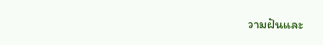วามฝันและ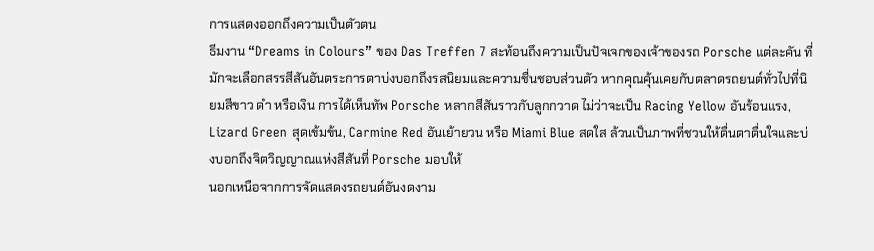การแสดงออกถึงความเป็นตัวตน
ธีมงาน “Dreams in Colours” ของ Das Treffen 7 สะท้อนถึงความเป็นปัจเจกของเจ้าของรถ Porsche แต่ละคัน ที่มักจะเลือกสรรสีสันอันตระการตาบ่งบอกถึงรสนิยมและความชื่นชอบส่วนตัว หากคุณคุ้นเคยกับตลาดรถยนต์ทั่วไปที่นิยมสีขาว ดำ หรือเงิน การได้เห็นทัพ Porsche หลากสีสันราวกับลูกกวาด ไม่ว่าจะเป็น Racing Yellow อันร้อนแรง, Lizard Green สุดเข้มข้น, Carmine Red อันเย้ายวน หรือ Miami Blue สดใส ล้วนเป็นภาพที่ชวนให้ตื่นตาตื่นใจและบ่งบอกถึงจิตวิญญาณแห่งสีสันที่ Porsche มอบให้
นอกเหนือจากการจัดแสดงรถยนต์อันงดงาม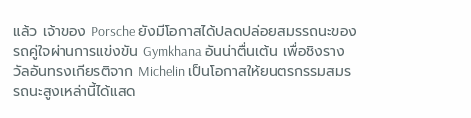แล้ว เจ้าของ Porsche ยังมีโอกาสได้ปลดปล่อยสมรรถนะของรถคู่ใจผ่านการแข่งขัน Gymkhana อันน่าตื่นเต้น เพื่อชิงรางวัลอันทรงเกียรติจาก Michelin เป็นโอกาสให้ยนตรกรรมสมรรถนะสูงเหล่านี้ได้แสด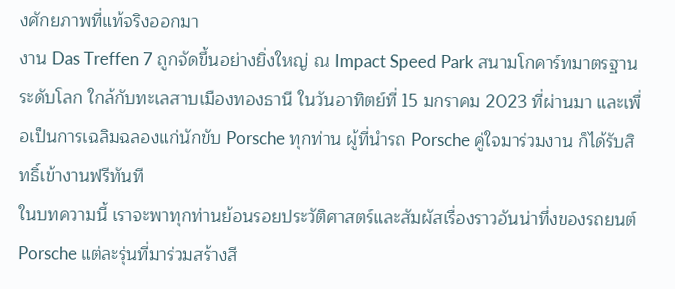งศักยภาพที่แท้จริงออกมา
งาน Das Treffen 7 ถูกจัดขึ้นอย่างยิ่งใหญ่ ณ Impact Speed Park สนามโกคาร์ทมาตรฐานระดับโลก ใกล้กับทะเลสาบเมืองทองธานี ในวันอาทิตย์ที่ 15 มกราคม 2023 ที่ผ่านมา และเพื่อเป็นการเฉลิมฉลองแก่นักขับ Porsche ทุกท่าน ผู้ที่นำรถ Porsche คู่ใจมาร่วมงาน ก็ได้รับสิทธิ์เข้างานฟรีทันที
ในบทความนี้ เราจะพาทุกท่านย้อนรอยประวัติศาสตร์และสัมผัสเรื่องราวอันน่าทึ่งของรถยนต์ Porsche แต่ละรุ่นที่มาร่วมสร้างสี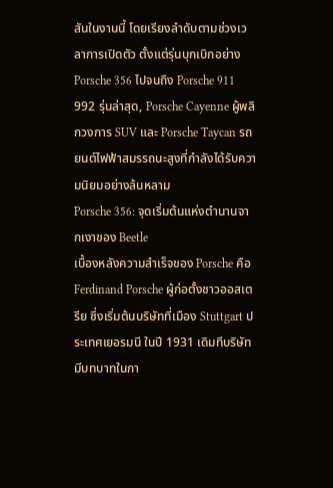สันในงานนี้ โดยเรียงลำดับตามช่วงเวลาการเปิดตัว ตั้งแต่รุ่นบุกเบิกอย่าง Porsche 356 ไปจนถึง Porsche 911 992 รุ่นล่าสุด, Porsche Cayenne ผู้พลิกวงการ SUV และ Porsche Taycan รถยนต์ไฟฟ้าสมรรถนะสูงที่กำลังได้รับความนิยมอย่างล้นหลาม
Porsche 356: จุดเริ่มต้นแห่งตำนานจากเงาของ Beetle
เบื้องหลังความสำเร็จของ Porsche คือ Ferdinand Porsche ผู้ก่อตั้งชาวออสเตรีย ซึ่งเริ่มต้นบริษัทที่เมือง Stuttgart ประเทศเยอรมนี ในปี 1931 เดิมทีบริษัทมีบทบาทในกา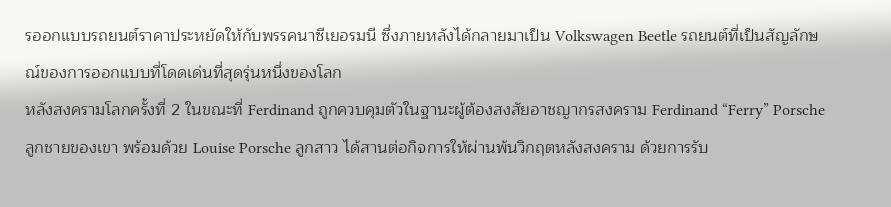รออกแบบรถยนต์ราคาประหยัดให้กับพรรคนาซีเยอรมนี ซึ่งภายหลังได้กลายมาเป็น Volkswagen Beetle รถยนต์ที่เป็นสัญลักษณ์ของการออกแบบที่โดดเด่นที่สุดรุ่นหนึ่งของโลก
หลังสงครามโลกครั้งที่ 2 ในขณะที่ Ferdinand ถูกควบคุมตัวในฐานะผู้ต้องสงสัยอาชญากรสงคราม Ferdinand “Ferry” Porsche ลูกชายของเขา พร้อมด้วย Louise Porsche ลูกสาว ได้สานต่อกิจการให้ผ่านพ้นวิกฤตหลังสงคราม ด้วยการรับ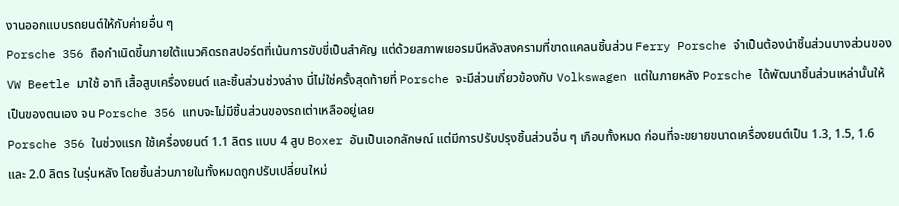งานออกแบบรถยนต์ให้กับค่ายอื่น ๆ
Porsche 356 ถือกำเนิดขึ้นภายใต้แนวคิดรถสปอร์ตที่เน้นการขับขี่เป็นสำคัญ แต่ด้วยสภาพเยอรมนีหลังสงครามที่ขาดแคลนชิ้นส่วน Ferry Porsche จำเป็นต้องนำชิ้นส่วนบางส่วนของ VW Beetle มาใช้ อาทิ เสื้อสูบเครื่องยนต์ และชิ้นส่วนช่วงล่าง นี่ไม่ใช่ครั้งสุดท้ายที่ Porsche จะมีส่วนเกี่ยวข้องกับ Volkswagen แต่ในภายหลัง Porsche ได้พัฒนาชิ้นส่วนเหล่านั้นให้เป็นของตนเอง จน Porsche 356 แทบจะไม่มีชิ้นส่วนของรถเต่าเหลืออยู่เลย
Porsche 356 ในช่วงแรก ใช้เครื่องยนต์ 1.1 ลิตร แบบ 4 สูบ Boxer อันเป็นเอกลักษณ์ แต่มีการปรับปรุงชิ้นส่วนอื่น ๆ เกือบทั้งหมด ก่อนที่จะขยายขนาดเครื่องยนต์เป็น 1.3, 1.5, 1.6 และ 2.0 ลิตร ในรุ่นหลัง โดยชิ้นส่วนภายในทั้งหมดถูกปรับเปลี่ยนใหม่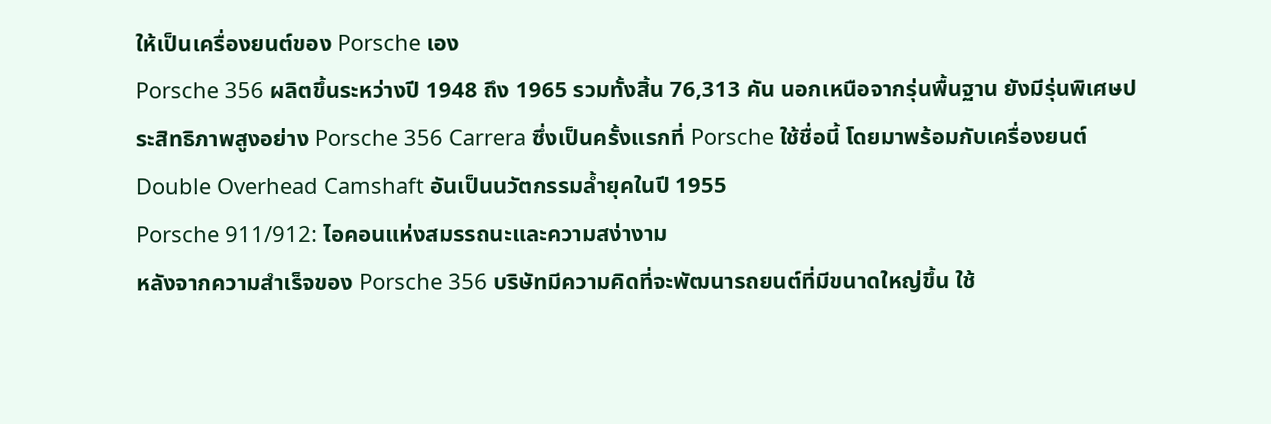ให้เป็นเครื่องยนต์ของ Porsche เอง
Porsche 356 ผลิตขึ้นระหว่างปี 1948 ถึง 1965 รวมทั้งสิ้น 76,313 คัน นอกเหนือจากรุ่นพื้นฐาน ยังมีรุ่นพิเศษประสิทธิภาพสูงอย่าง Porsche 356 Carrera ซึ่งเป็นครั้งแรกที่ Porsche ใช้ชื่อนี้ โดยมาพร้อมกับเครื่องยนต์ Double Overhead Camshaft อันเป็นนวัตกรรมล้ำยุคในปี 1955
Porsche 911/912: ไอคอนแห่งสมรรถนะและความสง่างาม
หลังจากความสำเร็จของ Porsche 356 บริษัทมีความคิดที่จะพัฒนารถยนต์ที่มีขนาดใหญ่ขึ้น ใช้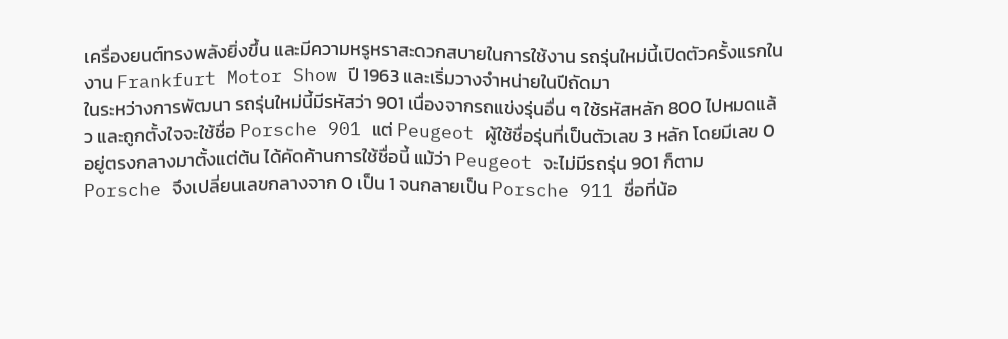เครื่องยนต์ทรงพลังยิ่งขึ้น และมีความหรูหราสะดวกสบายในการใช้งาน รถรุ่นใหม่นี้เปิดตัวครั้งแรกในงาน Frankfurt Motor Show ปี 1963 และเริ่มวางจำหน่ายในปีถัดมา
ในระหว่างการพัฒนา รถรุ่นใหม่นี้มีรหัสว่า 901 เนื่องจากรถแข่งรุ่นอื่น ๆ ใช้รหัสหลัก 800 ไปหมดแล้ว และถูกตั้งใจจะใช้ชื่อ Porsche 901 แต่ Peugeot ผู้ใช้ชื่อรุ่นที่เป็นตัวเลข 3 หลัก โดยมีเลข 0 อยู่ตรงกลางมาตั้งแต่ต้น ได้คัดค้านการใช้ชื่อนี้ แม้ว่า Peugeot จะไม่มีรถรุ่น 901 ก็ตาม
Porsche จึงเปลี่ยนเลขกลางจาก 0 เป็น 1 จนกลายเป็น Porsche 911 ชื่อที่น้อ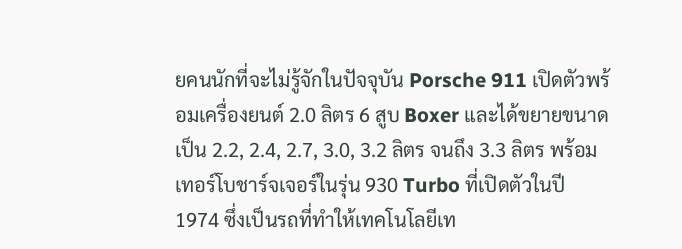ยคนนักที่จะไม่รู้จักในปัจจุบัน Porsche 911 เปิดตัวพร้อมเครื่องยนต์ 2.0 ลิตร 6 สูบ Boxer และได้ขยายขนาดเป็น 2.2, 2.4, 2.7, 3.0, 3.2 ลิตร จนถึง 3.3 ลิตร พร้อมเทอร์โบชาร์จเจอร์ในรุ่น 930 Turbo ที่เปิดตัวในปี 1974 ซึ่งเป็นรถที่ทำให้เทคโนโลยีเท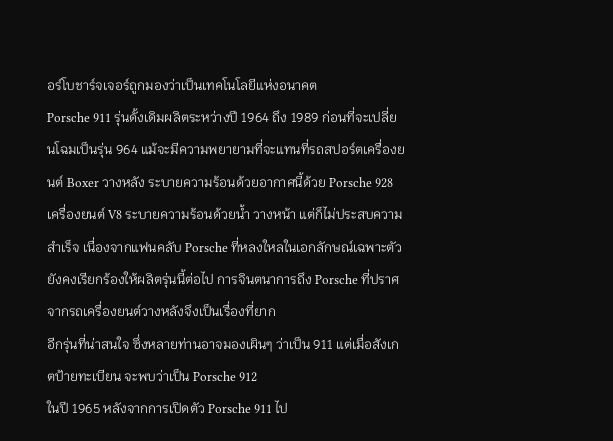อร์โบชาร์จเจอร์ถูกมองว่าเป็นเทคโนโลยีแห่งอนาคต
Porsche 911 รุ่นดั้งเดิมผลิตระหว่างปี 1964 ถึง 1989 ก่อนที่จะเปลี่ยนโฉมเป็นรุ่น 964 แม้จะมีความพยายามที่จะแทนที่รถสปอร์ตเครื่องยนต์ Boxer วางหลัง ระบายความร้อนด้วยอากาศนี้ด้วย Porsche 928 เครื่องยนต์ V8 ระบายความร้อนด้วยน้ำ วางหน้า แต่ก็ไม่ประสบความสำเร็จ เนื่องจากแฟนคลับ Porsche ที่หลงใหลในเอกลักษณ์เฉพาะตัวยังคงเรียกร้องให้ผลิตรุ่นนี้ต่อไป การจินตนาการถึง Porsche ที่ปราศจากรถเครื่องยนต์วางหลังจึงเป็นเรื่องที่ยาก
อีกรุ่นที่น่าสนใจ ซึ่งหลายท่านอาจมองเผินๆ ว่าเป็น 911 แต่เมื่อสังเกตป้ายทะเบียน จะพบว่าเป็น Porsche 912
ในปี 1965 หลังจากการเปิดตัว Porsche 911 ไป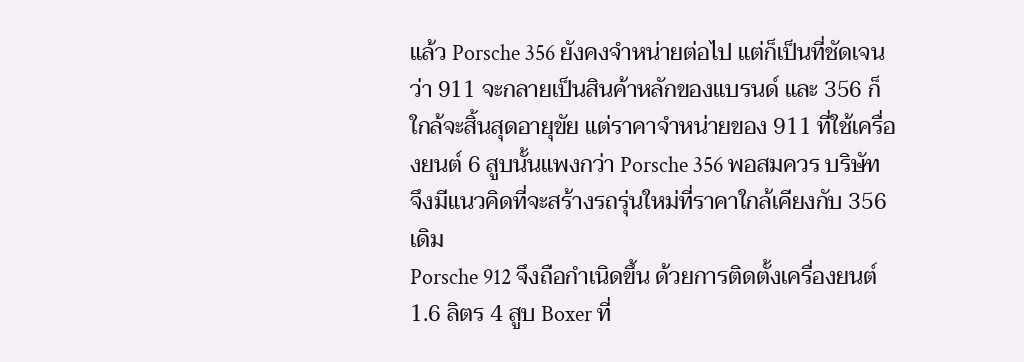แล้ว Porsche 356 ยังคงจำหน่ายต่อไป แต่ก็เป็นที่ชัดเจนว่า 911 จะกลายเป็นสินค้าหลักของแบรนด์ และ 356 ก็ใกล้จะสิ้นสุดอายุขัย แต่ราคาจำหน่ายของ 911 ที่ใช้เครื่องยนต์ 6 สูบนั้นแพงกว่า Porsche 356 พอสมควร บริษัทจึงมีแนวคิดที่จะสร้างรถรุ่นใหม่ที่ราคาใกล้เคียงกับ 356 เดิม
Porsche 912 จึงถือกำเนิดขึ้น ด้วยการติดตั้งเครื่องยนต์ 1.6 ลิตร 4 สูบ Boxer ที่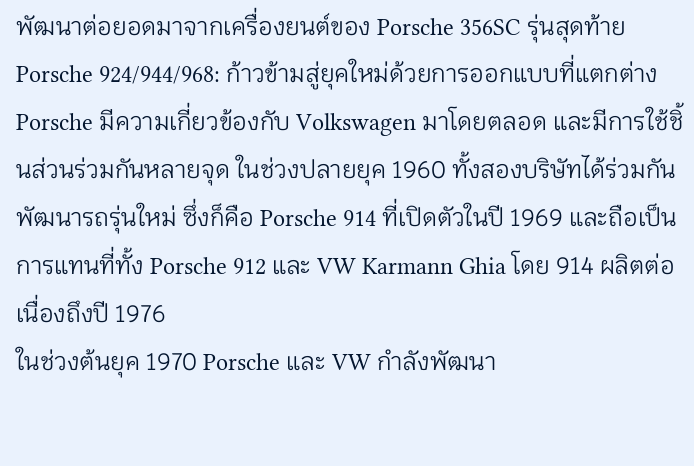พัฒนาต่อยอดมาจากเครื่องยนต์ของ Porsche 356SC รุ่นสุดท้าย
Porsche 924/944/968: ก้าวข้ามสู่ยุคใหม่ด้วยการออกแบบที่แตกต่าง
Porsche มีความเกี่ยวข้องกับ Volkswagen มาโดยตลอด และมีการใช้ชิ้นส่วนร่วมกันหลายจุด ในช่วงปลายยุค 1960 ทั้งสองบริษัทได้ร่วมกันพัฒนารถรุ่นใหม่ ซึ่งก็คือ Porsche 914 ที่เปิดตัวในปี 1969 และถือเป็นการแทนที่ทั้ง Porsche 912 และ VW Karmann Ghia โดย 914 ผลิตต่อเนื่องถึงปี 1976
ในช่วงต้นยุค 1970 Porsche และ VW กำลังพัฒนา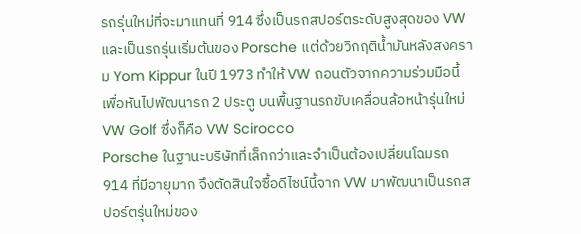รถรุ่นใหม่ที่จะมาแทนที่ 914 ซึ่งเป็นรถสปอร์ตระดับสูงสุดของ VW และเป็นรถรุ่นเริ่มต้นของ Porsche แต่ด้วยวิกฤติน้ำมันหลังสงคราม Yom Kippur ในปี 1973 ทำให้ VW ถอนตัวจากความร่วมมือนี้ เพื่อหันไปพัฒนารถ 2 ประตู บนพื้นฐานรถขับเคลื่อนล้อหน้ารุ่นใหม่ VW Golf ซึ่งก็คือ VW Scirocco
Porsche ในฐานะบริษัทที่เล็กกว่าและจำเป็นต้องเปลี่ยนโฉมรถ 914 ที่มีอายุมาก จึงตัดสินใจซื้อดีไซน์นี้จาก VW มาพัฒนาเป็นรถสปอร์ตรุ่นใหม่ของ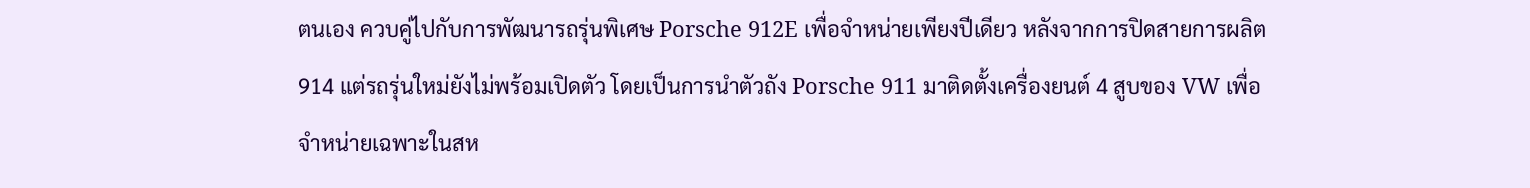ตนเอง ควบคู่ไปกับการพัฒนารถรุ่นพิเศษ Porsche 912E เพื่อจำหน่ายเพียงปีเดียว หลังจากการปิดสายการผลิต 914 แต่รถรุ่นใหม่ยังไม่พร้อมเปิดตัว โดยเป็นการนำตัวถัง Porsche 911 มาติดตั้งเครื่องยนต์ 4 สูบของ VW เพื่อจำหน่ายเฉพาะในสห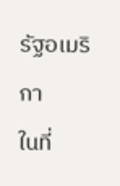รัฐอเมริกา
ในที่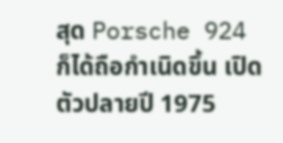สุด Porsche 924 ก็ได้ถือกำเนิดขึ้น เปิดตัวปลายปี 1975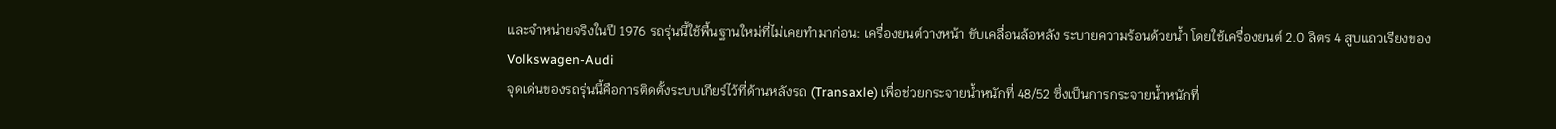และจำหน่ายจริงในปี 1976 รถรุ่นนี้ใช้พื้นฐานใหม่ที่ไม่เคยทำมาก่อน: เครื่องยนต์วางหน้า ขับเคลื่อนล้อหลัง ระบายความร้อนด้วยน้ำ โดยใช้เครื่องยนต์ 2.0 ลิตร 4 สูบแถวเรียงของ Volkswagen-Audi
จุดเด่นของรถรุ่นนี้คือการติดตั้งระบบเกียร์ไว้ที่ด้านหลังรถ (Transaxle) เพื่อช่วยกระจายน้ำหนักที่ 48/52 ซึ่งเป็นการกระจายน้ำหนักที่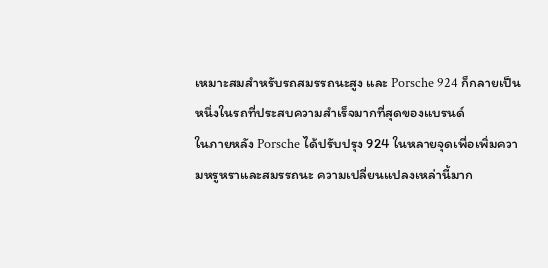เหมาะสมสำหรับรถสมรรถนะสูง และ Porsche 924 ก็กลายเป็นหนึ่งในรถที่ประสบความสำเร็จมากที่สุดของแบรนด์
ในภายหลัง Porsche ได้ปรับปรุง 924 ในหลายจุดเพื่อเพิ่มความหรูหราและสมรรถนะ ความเปลี่ยนแปลงเหล่านี้มาก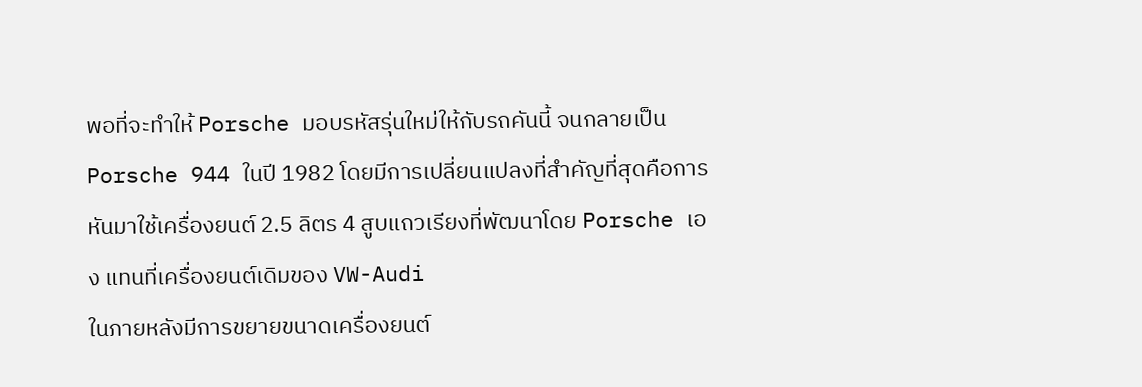พอที่จะทำให้ Porsche มอบรหัสรุ่นใหม่ให้กับรถคันนี้ จนกลายเป็น Porsche 944 ในปี 1982 โดยมีการเปลี่ยนแปลงที่สำคัญที่สุดคือการหันมาใช้เครื่องยนต์ 2.5 ลิตร 4 สูบแถวเรียงที่พัฒนาโดย Porsche เอง แทนที่เครื่องยนต์เดิมของ VW-Audi
ในภายหลังมีการขยายขนาดเครื่องยนต์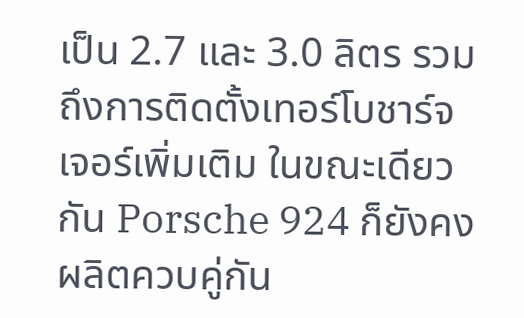เป็น 2.7 และ 3.0 ลิตร รวมถึงการติดตั้งเทอร์โบชาร์จเจอร์เพิ่มเติม ในขณะเดียวกัน Porsche 924 ก็ยังคงผลิตควบคู่กัน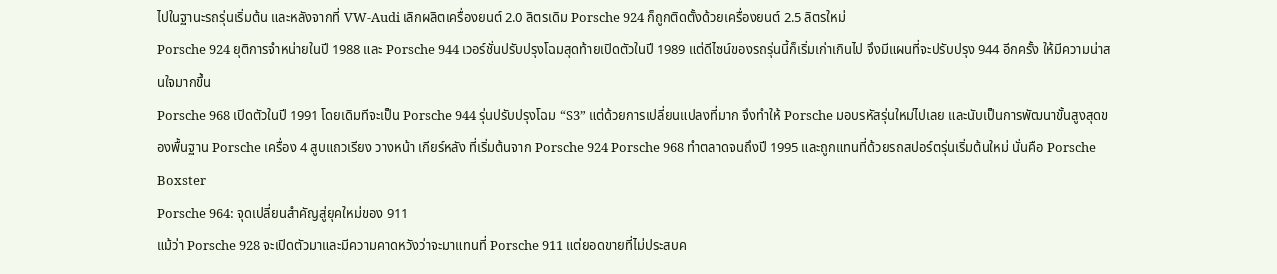ไปในฐานะรถรุ่นเริ่มต้น และหลังจากที่ VW-Audi เลิกผลิตเครื่องยนต์ 2.0 ลิตรเดิม Porsche 924 ก็ถูกติดตั้งด้วยเครื่องยนต์ 2.5 ลิตรใหม่
Porsche 924 ยุติการจำหน่ายในปี 1988 และ Porsche 944 เวอร์ชั่นปรับปรุงโฉมสุดท้ายเปิดตัวในปี 1989 แต่ดีไซน์ของรถรุ่นนี้ก็เริ่มเก่าเกินไป จึงมีแผนที่จะปรับปรุง 944 อีกครั้ง ให้มีความน่าสนใจมากขึ้น
Porsche 968 เปิดตัวในปี 1991 โดยเดิมทีจะเป็น Porsche 944 รุ่นปรับปรุงโฉม “S3” แต่ด้วยการเปลี่ยนแปลงที่มาก จึงทำให้ Porsche มอบรหัสรุ่นใหม่ไปเลย และนับเป็นการพัฒนาขั้นสูงสุดของพื้นฐาน Porsche เครื่อง 4 สูบแถวเรียง วางหน้า เกียร์หลัง ที่เริ่มต้นจาก Porsche 924 Porsche 968 ทำตลาดจนถึงปี 1995 และถูกแทนที่ด้วยรถสปอร์ตรุ่นเริ่มต้นใหม่ นั่นคือ Porsche Boxster
Porsche 964: จุดเปลี่ยนสำคัญสู่ยุคใหม่ของ 911
แม้ว่า Porsche 928 จะเปิดตัวมาและมีความคาดหวังว่าจะมาแทนที่ Porsche 911 แต่ยอดขายที่ไม่ประสบค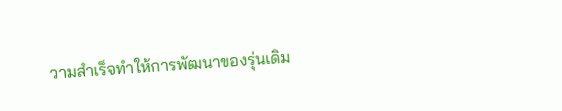วามสำเร็จทำให้การพัฒนาของรุ่นเดิม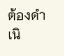ต้องดำเนิ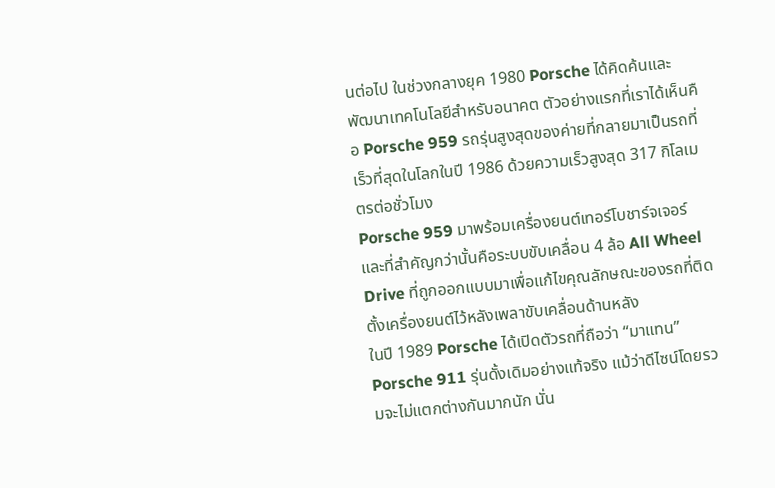นต่อไป ในช่วงกลางยุค 1980 Porsche ได้คิดค้นและพัฒนาเทคโนโลยีสำหรับอนาคต ตัวอย่างแรกที่เราได้เห็นคือ Porsche 959 รถรุ่นสูงสุดของค่ายที่กลายมาเป็นรถที่เร็วที่สุดในโลกในปี 1986 ด้วยความเร็วสูงสุด 317 กิโลเมตรต่อชั่วโมง
Porsche 959 มาพร้อมเครื่องยนต์เทอร์โบชาร์จเจอร์ และที่สำคัญกว่านั้นคือระบบขับเคลื่อน 4 ล้อ All Wheel Drive ที่ถูกออกแบบมาเพื่อแก้ไขคุณลักษณะของรถที่ติดตั้งเครื่องยนต์ไว้หลังเพลาขับเคลื่อนด้านหลัง
ในปี 1989 Porsche ได้เปิดตัวรถที่ถือว่า “มาแทน” Porsche 911 รุ่นดั้งเดิมอย่างแท้จริง แม้ว่าดีไซน์โดยรวมจะไม่แตกต่างกันมากนัก นั่น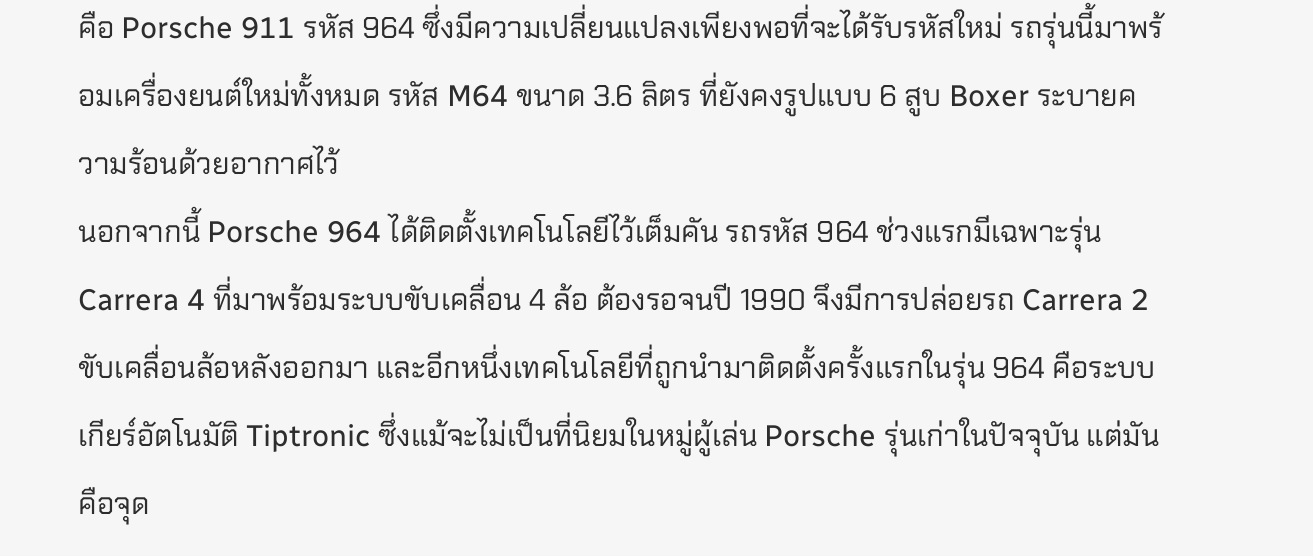คือ Porsche 911 รหัส 964 ซึ่งมีความเปลี่ยนแปลงเพียงพอที่จะได้รับรหัสใหม่ รถรุ่นนี้มาพร้อมเครื่องยนต์ใหม่ทั้งหมด รหัส M64 ขนาด 3.6 ลิตร ที่ยังคงรูปแบบ 6 สูบ Boxer ระบายความร้อนด้วยอากาศไว้
นอกจากนี้ Porsche 964 ได้ติดตั้งเทคโนโลยีไว้เต็มคัน รถรหัส 964 ช่วงแรกมีเฉพาะรุ่น Carrera 4 ที่มาพร้อมระบบขับเคลื่อน 4 ล้อ ต้องรอจนปี 1990 จึงมีการปล่อยรถ Carrera 2 ขับเคลื่อนล้อหลังออกมา และอีกหนึ่งเทคโนโลยีที่ถูกนำมาติดตั้งครั้งแรกในรุ่น 964 คือระบบเกียร์อัตโนมัติ Tiptronic ซึ่งแม้จะไม่เป็นที่นิยมในหมู่ผู้เล่น Porsche รุ่นเก่าในปัจจุบัน แต่มันคือจุด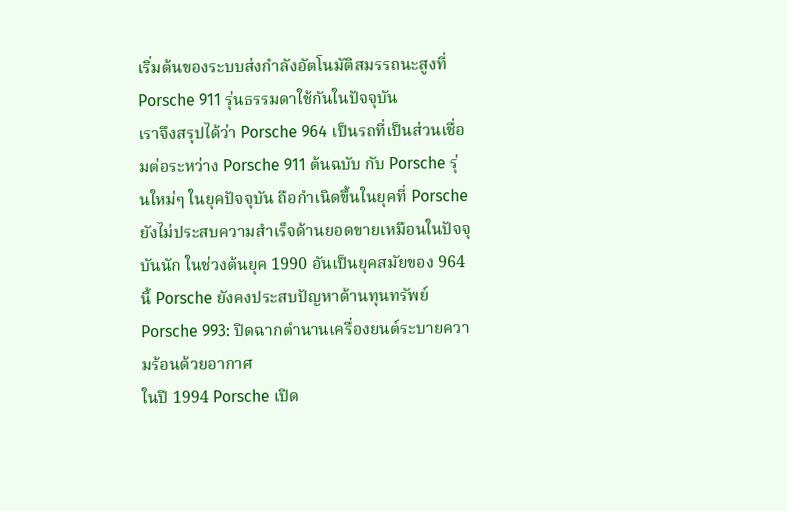เริ่มต้นของระบบส่งกำลังอัตโนมัติสมรรถนะสูงที่ Porsche 911 รุ่นธรรมดาใช้กันในปัจจุบัน
เราจึงสรุปได้ว่า Porsche 964 เป็นรถที่เป็นส่วนเชื่อมต่อระหว่าง Porsche 911 ต้นฉบับ กับ Porsche รุ่นใหม่ๆ ในยุคปัจจุบัน ถือกำเนิดขึ้นในยุคที่ Porsche ยังไม่ประสบความสำเร็จด้านยอดขายเหมือนในปัจจุบันนัก ในช่วงต้นยุค 1990 อันเป็นยุคสมัยของ 964 นี้ Porsche ยังคงประสบปัญหาด้านทุนทรัพย์
Porsche 993: ปิดฉากตำนานเครื่องยนต์ระบายความร้อนด้วยอากาศ
ในปี 1994 Porsche เปิด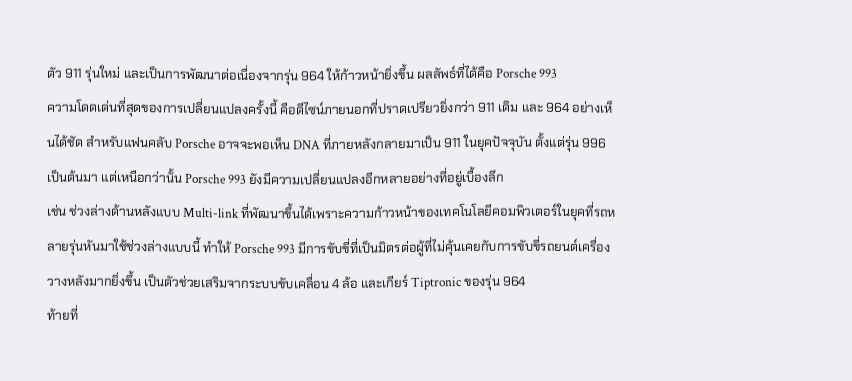ตัว 911 รุ่นใหม่ และเป็นการพัฒนาต่อเนื่องจากรุ่น 964 ให้ก้าวหน้ายิ่งขึ้น ผลลัพธ์ที่ได้คือ Porsche 993
ความโดดเด่นที่สุดของการเปลี่ยนแปลงครั้งนี้ คือดีไซน์ภายนอกที่ปราดเปรียวยิ่งกว่า 911 เดิม และ 964 อย่างเห็นได้ชัด สำหรับแฟนคลับ Porsche อาจจะพอเห็น DNA ที่ภายหลังกลายมาเป็น 911 ในยุคปัจจุบัน ตั้งแต่รุ่น 996 เป็นต้นมา แต่เหนือกว่านั้น Porsche 993 ยังมีความเปลี่ยนแปลงอีกหลายอย่างที่อยู่เบื้องลึก
เช่น ช่วงล่างด้านหลังแบบ Multi-link ที่พัฒนาขึ้นได้เพราะความก้าวหน้าของเทคโนโลยีคอมพิวเตอร์ในยุคที่รถหลายรุ่นหันมาใช้ช่วงล่างแบบนี้ ทำให้ Porsche 993 มีการขับขี่ที่เป็นมิตรต่อผู้ที่ไม่คุ้นเคยกับการขับขี่รถยนต์เครื่องวางหลังมากยิ่งขึ้น เป็นตัวช่วยเสริมจากระบบขับเคลื่อน 4 ล้อ และเกียร์ Tiptronic ของรุ่น 964
ท้ายที่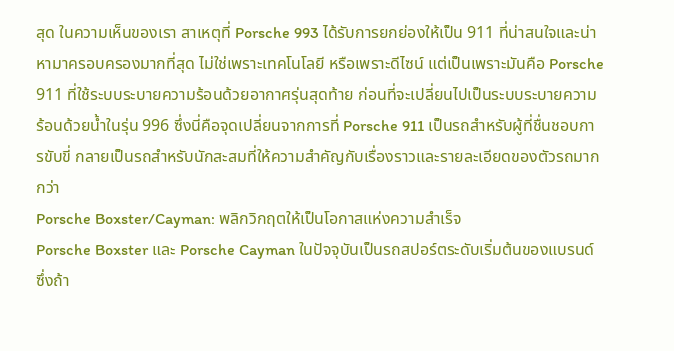สุด ในความเห็นของเรา สาเหตุที่ Porsche 993 ได้รับการยกย่องให้เป็น 911 ที่น่าสนใจและน่าหามาครอบครองมากที่สุด ไม่ใช่เพราะเทคโนโลยี หรือเพราะดีไซน์ แต่เป็นเพราะมันคือ Porsche 911 ที่ใช้ระบบระบายความร้อนด้วยอากาศรุ่นสุดท้าย ก่อนที่จะเปลี่ยนไปเป็นระบบระบายความร้อนด้วยน้ำในรุ่น 996 ซึ่งนี่คือจุดเปลี่ยนจากการที่ Porsche 911 เป็นรถสำหรับผู้ที่ชื่นชอบการขับขี่ กลายเป็นรถสำหรับนักสะสมที่ให้ความสำคัญกับเรื่องราวและรายละเอียดของตัวรถมากกว่า
Porsche Boxster/Cayman: พลิกวิกฤตให้เป็นโอกาสแห่งความสำเร็จ
Porsche Boxster และ Porsche Cayman ในปัจจุบันเป็นรถสปอร์ตระดับเริ่มต้นของแบรนด์ ซึ่งถ้า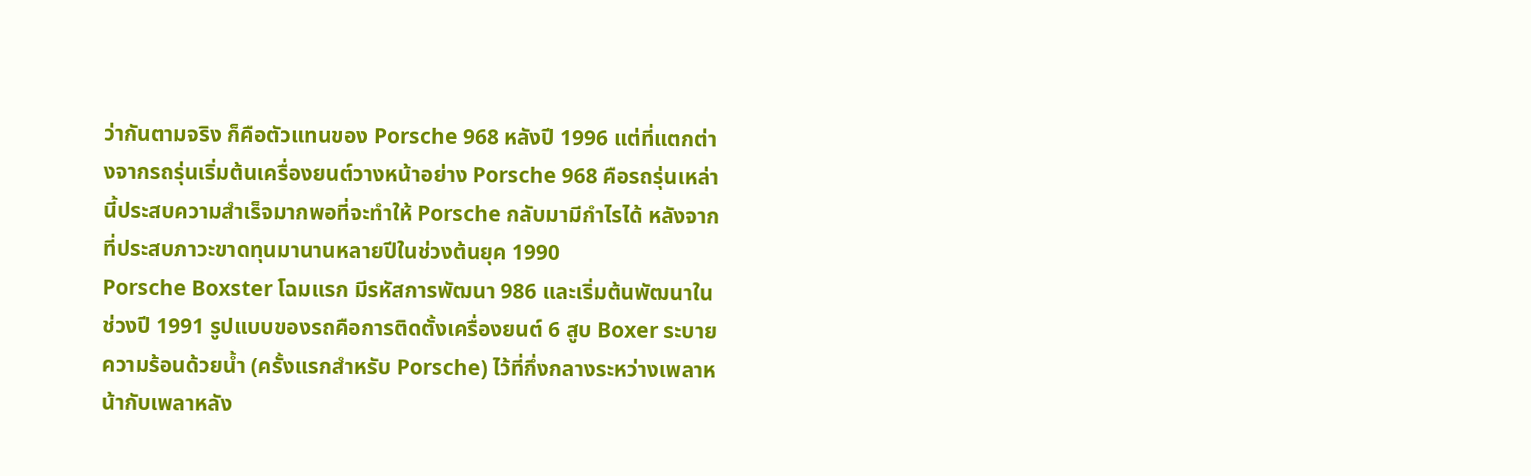ว่ากันตามจริง ก็คือตัวแทนของ Porsche 968 หลังปี 1996 แต่ที่แตกต่างจากรถรุ่นเริ่มต้นเครื่องยนต์วางหน้าอย่าง Porsche 968 คือรถรุ่นเหล่านี้ประสบความสำเร็จมากพอที่จะทำให้ Porsche กลับมามีกำไรได้ หลังจากที่ประสบภาวะขาดทุนมานานหลายปีในช่วงต้นยุค 1990
Porsche Boxster โฉมแรก มีรหัสการพัฒนา 986 และเริ่มต้นพัฒนาในช่วงปี 1991 รูปแบบของรถคือการติดตั้งเครื่องยนต์ 6 สูบ Boxer ระบายความร้อนด้วยน้ำ (ครั้งแรกสำหรับ Porsche) ไว้ที่กึ่งกลางระหว่างเพลาหน้ากับเพลาหลัง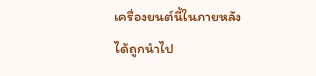เครื่องยนต์นี้ในภายหลังได้ถูกนำไป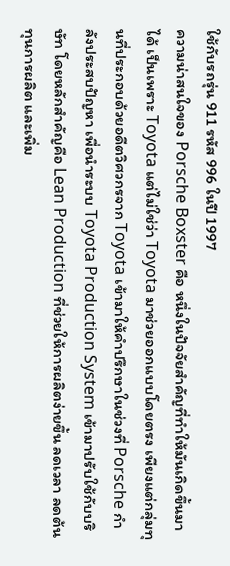ใช้กับรถรุ่น 911 รหัส 996 ในปี 1997
ความน่าสนใจของ Porsche Boxster คือ หนึ่งในปัจจัยสำคัญที่ทำให้มันเกิดขึ้นมาได้ เป็นเพราะ Toyota แต่ไม่ใช่ว่า Toyota มาช่วยออกแบบโดยตรง เพียงแต่กลุ่มทุนที่ประกอบด้วยอดีตวิศวกรจาก Toyota เข้ามาให้คำปรึกษาในช่วงที่ Porsche กำลังประสบปัญหา เพื่อนำระบบ Toyota Production System เข้ามาปรับใช้กับบริษัท โดยหลักสำคัญคือ Lean Production ที่ช่วยให้การผลิตง่ายขึ้น ลดเวลา ลดต้นทุนการผลิต และเพิ่ม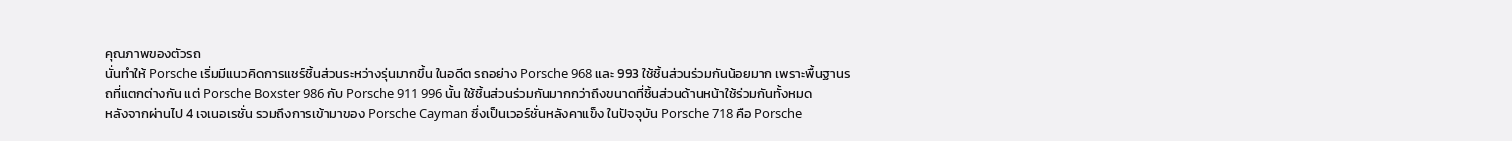คุณภาพของตัวรถ
นั่นทำให้ Porsche เริ่มมีแนวคิดการแชร์ชิ้นส่วนระหว่างรุ่นมากขึ้น ในอดีต รถอย่าง Porsche 968 และ 993 ใช้ชิ้นส่วนร่วมกันน้อยมาก เพราะพื้นฐานรถที่แตกต่างกัน แต่ Porsche Boxster 986 กับ Porsche 911 996 นั้น ใช้ชิ้นส่วนร่วมกันมากกว่าถึงขนาดที่ชิ้นส่วนด้านหน้าใช้ร่วมกันทั้งหมด
หลังจากผ่านไป 4 เจเนอเรชั่น รวมถึงการเข้ามาของ Porsche Cayman ซึ่งเป็นเวอร์ชั่นหลังคาแข็ง ในปัจจุบัน Porsche 718 คือ Porsche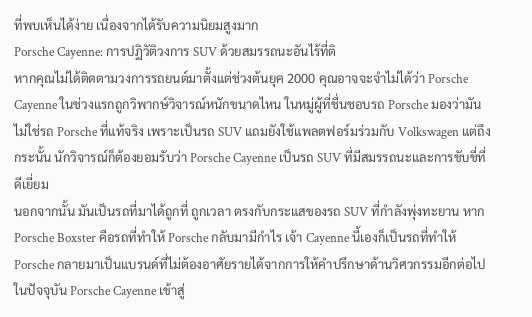ที่พบเห็นได้ง่าย เนื่องจากได้รับความนิยมสูงมาก
Porsche Cayenne: การปฏิวัติวงการ SUV ด้วยสมรรถนะอันไร้ที่ติ
หากคุณไม่ได้ติดตามวงการรถยนต์มาตั้งแต่ช่วงต้นยุค 2000 คุณอาจจะจำไม่ได้ว่า Porsche Cayenne ในช่วงแรกถูกวิพากษ์วิจารณ์หนักขนาดไหน ในหมู่ผู้ที่ชื่นชอบรถ Porsche มองว่ามันไม่ใช่รถ Porsche ที่แท้จริง เพราะเป็นรถ SUV แถมยังใช้แพลตฟอร์มร่วมกับ Volkswagen แต่ถึงกระนั้น นักวิจารณ์ก็ต้องยอมรับว่า Porsche Cayenne เป็นรถ SUV ที่มีสมรรถนะและการขับขี่ที่ดีเยี่ยม
นอกจากนั้น มันเป็นรถที่มาได้ถูกที่ ถูกเวลา ตรงกับกระแสของรถ SUV ที่กำลังพุ่งทะยาน หาก Porsche Boxster คือรถที่ทำให้ Porsche กลับมามีกำไร เจ้า Cayenne นี้เองก็เป็นรถที่ทำให้ Porsche กลายมาเป็นแบรนด์ที่ไม่ต้องอาศัยรายได้จากการให้คำปรึกษาด้านวิศวกรรมอีกต่อไป
ในปัจจุบัน Porsche Cayenne เข้าสู่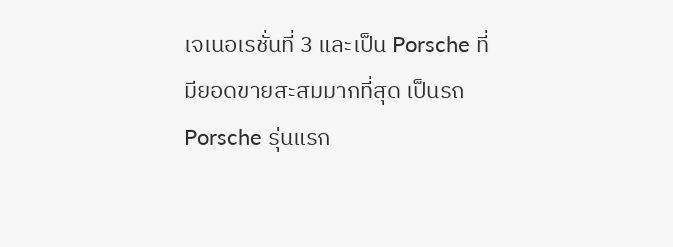เจเนอเรชั่นที่ 3 และเป็น Porsche ที่มียอดขายสะสมมากที่สุด เป็นรถ Porsche รุ่นแรก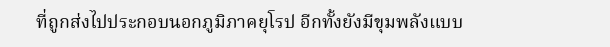ที่ถูกส่งไปประกอบนอกภูมิภาคยุโรป อีกทั้งยังมีขุมพลังแบบ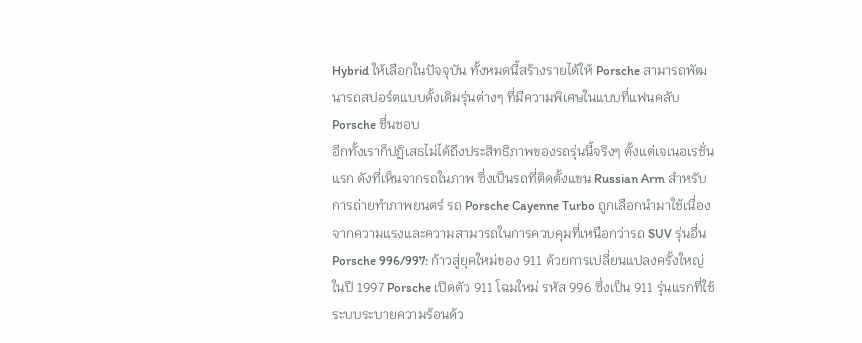Hybrid ให้เลือกในปัจจุบัน ทั้งหมดนี้สร้างรายได้ให้ Porsche สามารถพัฒนารถสปอร์ตแบบดั้งเดิมรุ่นต่างๆ ที่มีความพิเศษในแบบที่แฟนคลับ Porsche ชื่นชอบ
อีกทั้งเราก็ปฏิเสธไม่ได้ถึงประสิทธิภาพของรถรุ่นนี้จริงๆ ตั้งแต่เจเนอเรชั่นแรก ดังที่เห็นจากรถในภาพ ซึ่งเป็นรถที่ติดตั้งแขน Russian Arm สำหรับการถ่ายทำภาพยนตร์ รถ Porsche Cayenne Turbo ถูกเลือกนำมาใช้เนื่องจากความแรงและความสามารถในการควบคุมที่เหนือกว่ารถ SUV รุ่นอื่น
Porsche 996/997: ก้าวสู่ยุคใหม่ของ 911 ด้วยการเปลี่ยนแปลงครั้งใหญ่
ในปี 1997 Porsche เปิดตัว 911 โฉมใหม่ รหัส 996 ซึ่งเป็น 911 รุ่นแรกที่ใช้ระบบระบายความร้อนด้ว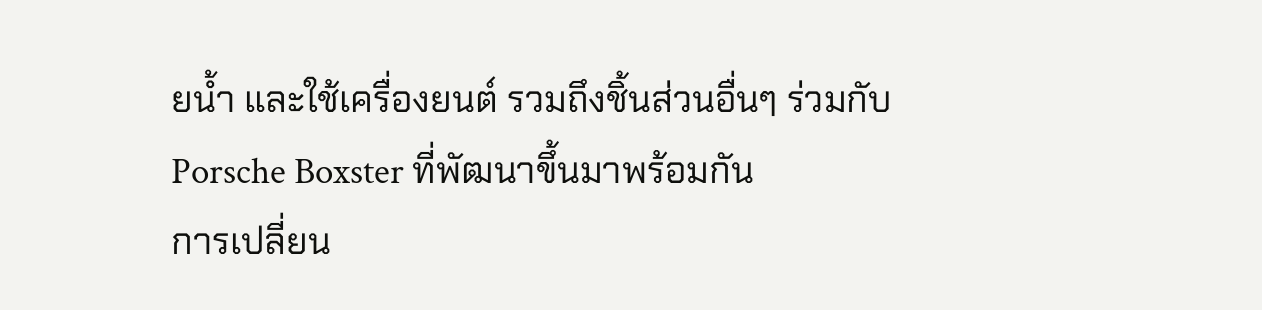ยน้ำ และใช้เครื่องยนต์ รวมถึงชิ้นส่วนอื่นๆ ร่วมกับ Porsche Boxster ที่พัฒนาขึ้นมาพร้อมกัน
การเปลี่ยน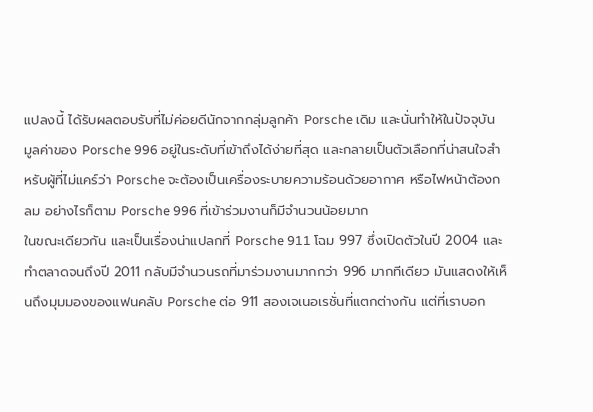แปลงนี้ ได้รับผลตอบรับที่ไม่ค่อยดีนักจากกลุ่มลูกค้า Porsche เดิม และนั่นทำให้ในปัจจุบัน มูลค่าของ Porsche 996 อยู่ในระดับที่เข้าถึงได้ง่ายที่สุด และกลายเป็นตัวเลือกที่น่าสนใจสำหรับผู้ที่ไม่แคร์ว่า Porsche จะต้องเป็นเครื่องระบายความร้อนด้วยอากาศ หรือไฟหน้าต้องกลม อย่างไรก็ตาม Porsche 996 ที่เข้าร่วมงานก็มีจำนวนน้อยมาก
ในขณะเดียวกัน และเป็นเรื่องน่าแปลกที่ Porsche 911 โฉม 997 ซึ่งเปิดตัวในปี 2004 และทำตลาดจนถึงปี 2011 กลับมีจำนวนรถที่มาร่วมงานมากกว่า 996 มากทีเดียว มันแสดงให้เห็นถึงมุมมองของแฟนคลับ Porsche ต่อ 911 สองเจเนอเรชั่นที่แตกต่างกัน แต่ที่เราบอก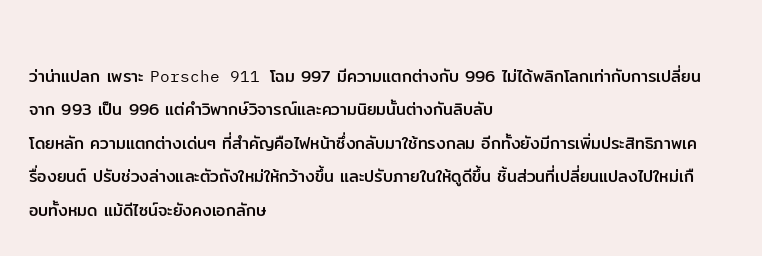ว่าน่าแปลก เพราะ Porsche 911 โฉม 997 มีความแตกต่างกับ 996 ไม่ได้พลิกโลกเท่ากับการเปลี่ยนจาก 993 เป็น 996 แต่คำวิพากษ์วิจารณ์และความนิยมนั้นต่างกันลิบลับ
โดยหลัก ความแตกต่างเด่นๆ ที่สำคัญคือไฟหน้าซึ่งกลับมาใช้ทรงกลม อีกทั้งยังมีการเพิ่มประสิทธิภาพเครื่องยนต์ ปรับช่วงล่างและตัวถังใหม่ให้กว้างขึ้น และปรับภายในให้ดูดีขึ้น ชิ้นส่วนที่เปลี่ยนแปลงไปใหม่เกือบทั้งหมด แม้ดีไซน์จะยังคงเอกลักษ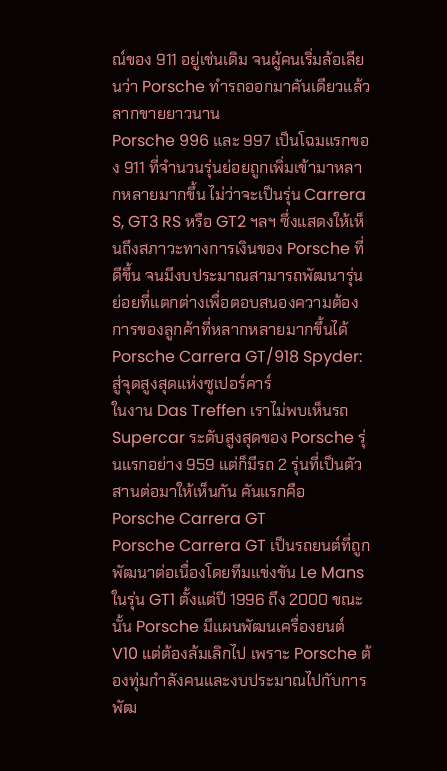ณ์ของ 911 อยู่เช่นเดิม จนผู้คนเริ่มล้อเลียนว่า Porsche ทำรถออกมาคันเดียวแล้วลากขายยาวนาน
Porsche 996 และ 997 เป็นโฉมแรกของ 911 ที่จำนวนรุ่นย่อยถูกเพิ่มเข้ามาหลากหลายมากขึ้น ไม่ว่าจะเป็นรุ่น Carrera S, GT3 RS หรือ GT2 ฯลฯ ซึ่งแสดงให้เห็นถึงสภาวะทางการเงินของ Porsche ที่ดีขึ้น จนมีงบประมาณสามารถพัฒนารุ่นย่อยที่แตกต่างเพื่อตอบสนองความต้องการของลูกค้าที่หลากหลายมากขึ้นได้
Porsche Carrera GT/918 Spyder: สู่จุดสูงสุดแห่งซูเปอร์คาร์
ในงาน Das Treffen เราไม่พบเห็นรถ Supercar ระดับสูงสุดของ Porsche รุ่นแรกอย่าง 959 แต่ก็มีรถ 2 รุ่นที่เป็นตัวสานต่อมาให้เห็นกัน คันแรกคือ Porsche Carrera GT
Porsche Carrera GT เป็นรถยนต์ที่ถูกพัฒนาต่อเนื่องโดยทีมแข่งขัน Le Mans ในรุ่น GT1 ตั้งแต่ปี 1996 ถึง 2000 ขณะนั้น Porsche มีแผนพัฒนเครื่องยนต์ V10 แต่ต้องล้มเลิกไป เพราะ Porsche ต้องทุ่มกำลังคนและงบประมาณไปกับการพัฒ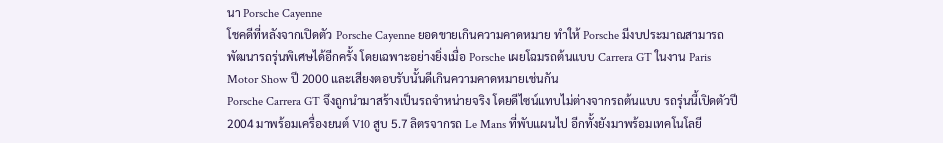นา Porsche Cayenne
โชคดีที่หลังจากเปิดตัว Porsche Cayenne ยอดขายเกินความคาดหมาย ทำให้ Porsche มีงบประมาณสามารถพัฒนารถรุ่นพิเศษได้อีกครั้ง โดยเฉพาะอย่างยิ่งเมื่อ Porsche เผยโฉมรถต้นแบบ Carrera GT ในงาน Paris Motor Show ปี 2000 และเสียงตอบรับนั้นดีเกินความคาดหมายเช่นกัน
Porsche Carrera GT จึงถูกนำมาสร้างเป็นรถจำหน่ายจริง โดยดีไซน์แทบไม่ต่างจากรถต้นแบบ รถรุ่นนี้เปิดตัวปี 2004 มาพร้อมเครื่องยนต์ V10 สูบ 5.7 ลิตรจากรถ Le Mans ที่พับแผนไป อีกทั้งยังมาพร้อมเทคโนโลยี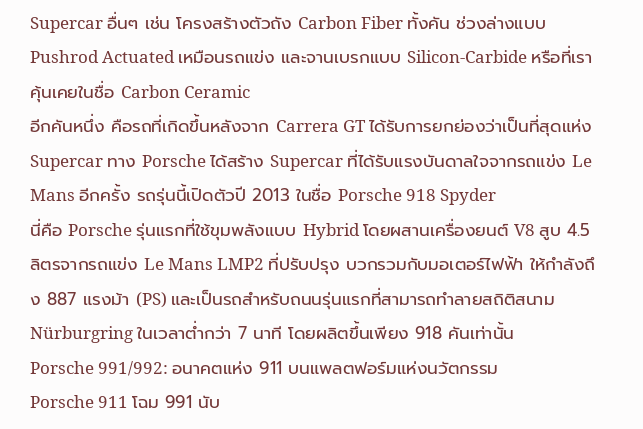Supercar อื่นๆ เช่น โครงสร้างตัวถัง Carbon Fiber ทั้งคัน ช่วงล่างแบบ Pushrod Actuated เหมือนรถแข่ง และจานเบรกแบบ Silicon-Carbide หรือที่เราคุ้นเคยในชื่อ Carbon Ceramic
อีกคันหนึ่ง คือรถที่เกิดขึ้นหลังจาก Carrera GT ได้รับการยกย่องว่าเป็นที่สุดแห่ง Supercar ทาง Porsche ได้สร้าง Supercar ที่ได้รับแรงบันดาลใจจากรถแข่ง Le Mans อีกครั้ง รถรุ่นนี้เปิดตัวปี 2013 ในชื่อ Porsche 918 Spyder
นี่คือ Porsche รุ่นแรกที่ใช้ขุมพลังแบบ Hybrid โดยผสานเครื่องยนต์ V8 สูบ 4.5 ลิตรจากรถแข่ง Le Mans LMP2 ที่ปรับปรุง บวกรวมกับมอเตอร์ไฟฟ้า ให้กำลังถึง 887 แรงม้า (PS) และเป็นรถสำหรับถนนรุ่นแรกที่สามารถทำลายสถิติสนาม Nürburgring ในเวลาต่ำกว่า 7 นาที โดยผลิตขึ้นเพียง 918 คันเท่านั้น
Porsche 991/992: อนาคตแห่ง 911 บนแพลตฟอร์มแห่งนวัตกรรม
Porsche 911 โฉม 991 นับ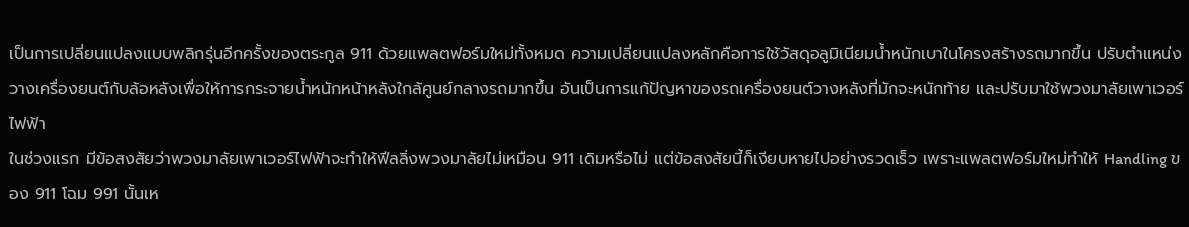เป็นการเปลี่ยนแปลงแบบพลิกรุ่นอีกครั้งของตระกูล 911 ด้วยแพลตฟอร์มใหม่ทั้งหมด ความเปลี่ยนแปลงหลักคือการใช้วัสดุอลูมิเนียมน้ำหนักเบาในโครงสร้างรถมากขึ้น ปรับตำแหน่งวางเครื่องยนต์กับล้อหลังเพื่อให้การกระจายน้ำหนักหน้าหลังใกล้ศูนย์กลางรถมากขึ้น อันเป็นการแก้ปัญหาของรถเครื่องยนต์วางหลังที่มักจะหนักท้าย และปรับมาใช้พวงมาลัยเพาเวอร์ไฟฟ้า
ในช่วงแรก มีข้อสงสัยว่าพวงมาลัยเพาเวอร์ไฟฟ้าจะทำให้ฟีลลิ่งพวงมาลัยไม่เหมือน 911 เดิมหรือไม่ แต่ข้อสงสัยนี้ก็เงียบหายไปอย่างรวดเร็ว เพราะแพลตฟอร์มใหม่ทำให้ Handling ของ 911 โฉม 991 นั้นเห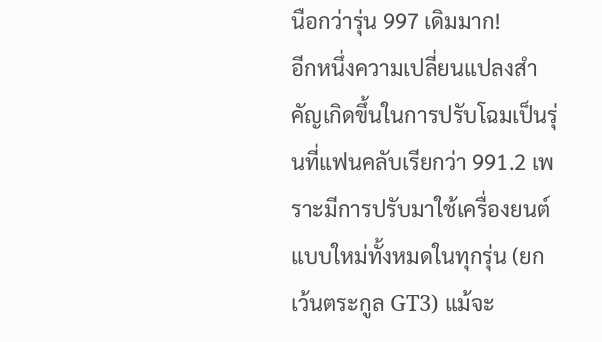นือกว่ารุ่น 997 เดิมมาก!
อีกหนึ่งความเปลี่ยนแปลงสำคัญเกิดขึ้นในการปรับโฉมเป็นรุ่นที่แฟนคลับเรียกว่า 991.2 เพราะมีการปรับมาใช้เครื่องยนต์แบบใหม่ทั้งหมดในทุกรุ่น (ยกเว้นตระกูล GT3) แม้จะ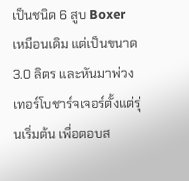เป็นชนิด 6 สูบ Boxer เหมือนเดิม แต่เป็นขนาด 3.0 ลิตร และหันมาพ่วงเทอร์โบชาร์จเจอร์ตั้งแต่รุ่นเริ่มต้น เพื่อตอบส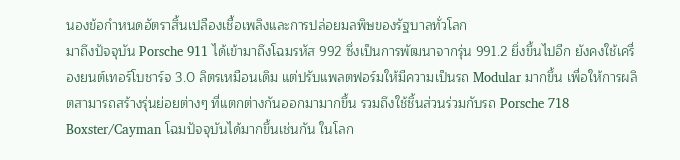นองข้อกำหนดอัตราสิ้นเปลืองเชื้อเพลิงและการปล่อยมลพิษของรัฐบาลทั่วโลก
มาถึงปัจจุบัน Porsche 911 ได้เข้ามาถึงโฉมรหัส 992 ซึ่งเป็นการพัฒนาจากรุ่น 991.2 ยิ่งขึ้นไปอีก ยังคงใช้เครื่องยนต์เทอร์โบชาร์จ 3.0 ลิตรเหมือนเดิม แต่ปรับแพลตฟอร์มให้มีความเป็นรถ Modular มากขึ้น เพื่อให้การผลิตสามารถสร้างรุ่นย่อยต่างๆ ที่แตกต่างกันออกมามากขึ้น รวมถึงใช้ชิ้นส่วนร่วมกับรถ Porsche 718 Boxster/Cayman โฉมปัจจุบันได้มากขึ้นเช่นกัน ในโลก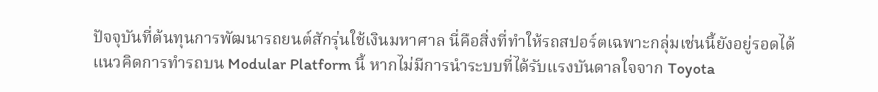ปัจจุบันที่ต้นทุนการพัฒนารถยนต์สักรุ่นใช้เงินมหาศาล นี่คือสิ่งที่ทำให้รถสปอร์ตเฉพาะกลุ่มเช่นนี้ยังอยู่รอดได้
แนวคิดการทำรถบน Modular Platform นี้ หากไม่มีการนำระบบที่ได้รับแรงบันดาลใจจาก Toyota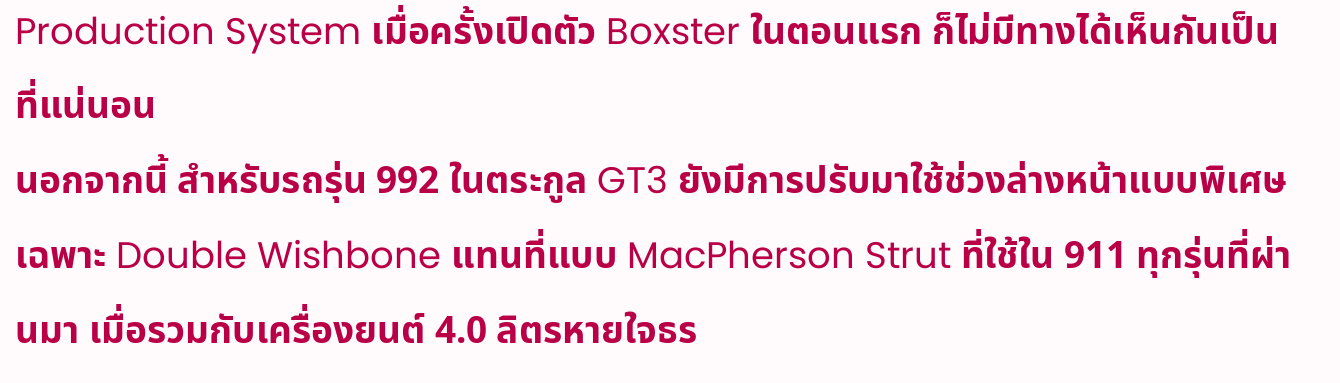Production System เมื่อครั้งเปิดตัว Boxster ในตอนแรก ก็ไม่มีทางได้เห็นกันเป็นที่แน่นอน
นอกจากนี้ สำหรับรถรุ่น 992 ในตระกูล GT3 ยังมีการปรับมาใช้ช่วงล่างหน้าแบบพิเศษเฉพาะ Double Wishbone แทนที่แบบ MacPherson Strut ที่ใช้ใน 911 ทุกรุ่นที่ผ่านมา เมื่อรวมกับเครื่องยนต์ 4.0 ลิตรหายใจธร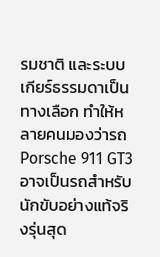รมชาติ และระบบเกียร์ธรรมดาเป็นทางเลือก ทำให้หลายคนมองว่ารถ Porsche 911 GT3 อาจเป็นรถสำหรับนักขับอย่างแท้จริงรุ่นสุด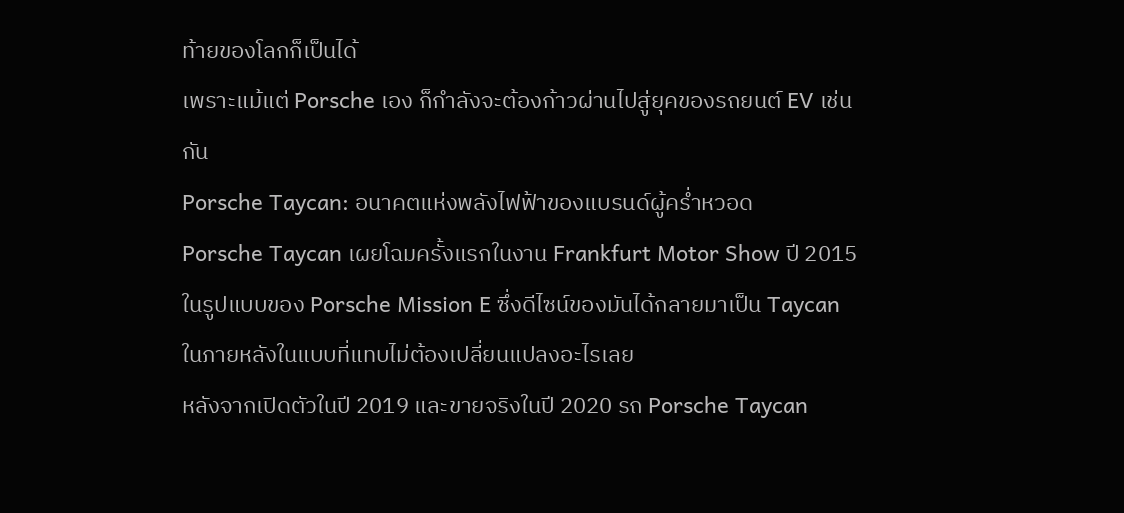ท้ายของโลกก็เป็นได้
เพราะแม้แต่ Porsche เอง ก็กำลังจะต้องก้าวผ่านไปสู่ยุคของรถยนต์ EV เช่นกัน
Porsche Taycan: อนาคตแห่งพลังไฟฟ้าของแบรนด์ผู้คร่ำหวอด
Porsche Taycan เผยโฉมครั้งแรกในงาน Frankfurt Motor Show ปี 2015 ในรูปแบบของ Porsche Mission E ซึ่งดีไซน์ของมันได้กลายมาเป็น Taycan ในภายหลังในแบบที่แทบไม่ต้องเปลี่ยนแปลงอะไรเลย
หลังจากเปิดตัวในปี 2019 และขายจริงในปี 2020 รถ Porsche Taycan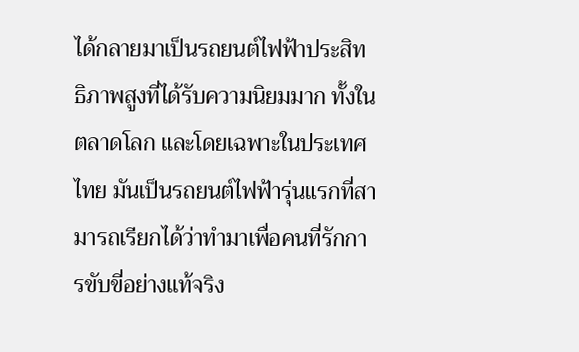ได้กลายมาเป็นรถยนต์ไฟฟ้าประสิทธิภาพสูงที่ได้รับความนิยมมาก ทั้งในตลาดโลก และโดยเฉพาะในประเทศไทย มันเป็นรถยนต์ไฟฟ้ารุ่นแรกที่สามารถเรียกได้ว่าทำมาเพื่อคนที่รักการขับขี่อย่างแท้จริง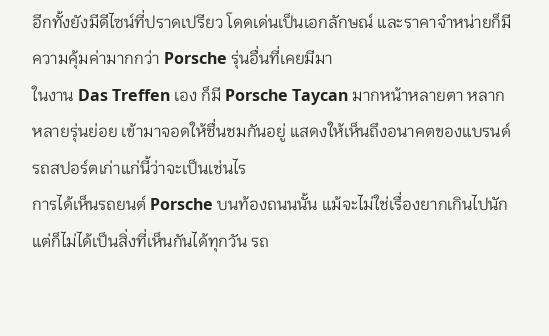อีกทั้งยังมีดีไซน์ที่ปราดเปรียว โดดเด่นเป็นเอกลักษณ์ และราคาจำหน่ายก็มีความคุ้มค่ามากกว่า Porsche รุ่นอื่นที่เคยมีมา
ในงาน Das Treffen เอง ก็มี Porsche Taycan มากหน้าหลายตา หลากหลายรุ่นย่อย เข้ามาจอดให้ชื่นชมกันอยู่ แสดงให้เห็นถึงอนาคตของแบรนด์รถสปอร์ตเก่าแก่นี้ว่าจะเป็นเช่นไร
การได้เห็นรถยนต์ Porsche บนท้องถนนนั้น แม้จะไม่ใช่เรื่องยากเกินไปนัก แต่ก็ไม่ได้เป็นสิ่งที่เห็นกันได้ทุกวัน รถ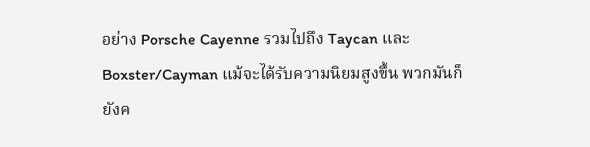อย่าง Porsche Cayenne รวมไปถึง Taycan และ Boxster/Cayman แม้จะได้รับความนิยมสูงขึ้น พวกมันก็ยังค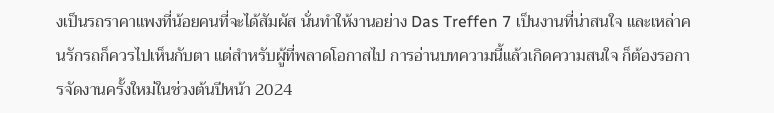งเป็นรถราคาแพงที่น้อยคนที่จะได้สัมผัส นั่นทำให้งานอย่าง Das Treffen 7 เป็นงานที่น่าสนใจ และเหล่าคนรักรถก็ควรไปเห็นกับตา แต่สำหรับผู้ที่พลาดโอกาสไป การอ่านบทความนี้แล้วเกิดความสนใจ ก็ต้องรอการจัดงานครั้งใหม่ในช่วงต้นปีหน้า 2024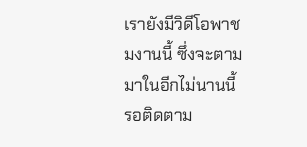เรายังมีวิดีโอพาชมงานนี้ ซึ่งจะตามมาในอีกไม่นานนี้ รอติดตาม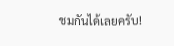ชมกันได้เลยครับ!